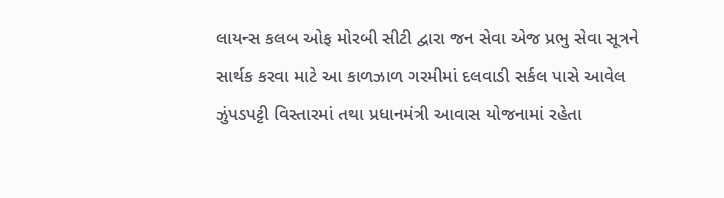લાયન્સ કલબ ઓફ મોરબી સીટી દ્વારા જન સેવા એજ પ્રભુ સેવા સૂત્રને સાર્થક કરવા માટે આ કાળઝાળ ગરમીમાં દલવાડી સર્કલ પાસે આવેલ ઝુંપડપટ્ટી વિસ્તારમાં તથા પ્રધાનમંત્રી આવાસ યોજનામાં રહેતા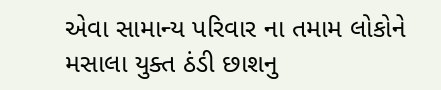એવા સામાન્ય પરિવાર ના તમામ લોકોને મસાલા યુક્ત ઠંડી છાશનુ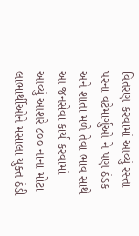વિતરણ કરવામાં આવ્યું રસ્તા પરના વટેમાર્ગુઓ ને પણ ઠંડક અને શાતા મળે તેવા ભાવ સાથે આ જનસેવા કાર્ય કરવામાં આવ્યું આશરે ૮૦૦ નાના મોટા લાભાર્થીઓને મસાલા યુક્ત ઠંડી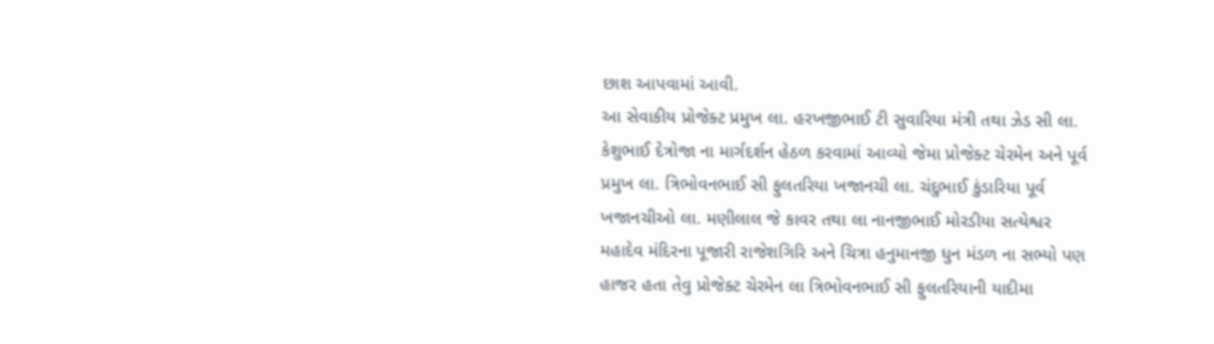છાશ આપવામાં આવી.
આ સેવાકીય પ્રોજેક્ટ પ્રમુખ લા. હરખજીભાઈ ટી સુવારિયા મંત્રી તથા ઝેડ સી લા. કેશુભાઈ દેત્રોજા ના માર્ગદર્શન હેઠળ કરવામાં આવ્યો જેમા પ્રોજેક્ટ ચેરમેન અને પૂર્વ પ્રમુખ લા. ત્રિભોવનભાઈ સી ફુલતરિયા ખજાનચી લા. ચંદુભાઈ કુંડારિયા પૂર્વ ખજાનચીઓ લા. મણીલાલ જે કાવર તથા લા નાનજીભાઈ મોરડીયા સત્યેશ્વર મહાદેવ મંદિરના પૂજારી રાજેશગિરિ અને ચિત્રા હનુમાનજી ધુન મંડળ ના સભ્યો પણ હાજર હતા તેવુ પ્રોજેક્ટ ચેરમેન લા ત્રિભોવનભાઈ સી ફુલતરિયાની યાદીમા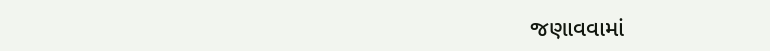જણાવવામાં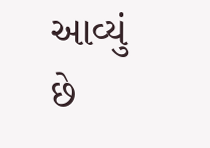આવ્યું છે